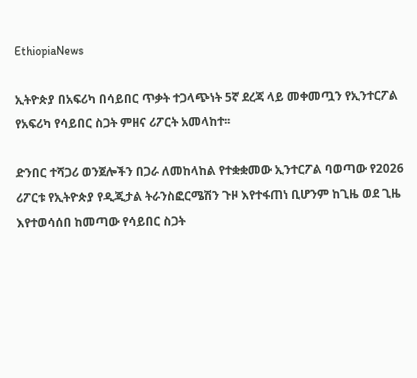EthiopiaNews

ኢትዮጵያ በአፍሪካ በሳይበር ጥቃት ተጋላጭነት 5ኛ ደረጃ ላይ መቀመጧን የኢንተርፖል የአፍሪካ የሳይበር ስጋት ምዘና ሪፖርት አመላከተ፡፡

ድንበር ተሻጋሪ ወንጀሎችን በጋራ ለመከላከል የተቋቋመው ኢንተርፖል ባወጣው የ2026 ሪፖርቱ የኢትዮጵያ የዲጂታል ትራንስፎርሜሽን ጉዞ እየተፋጠነ ቢሆንም ከጊዜ ወደ ጊዜ እየተወሳሰበ ከመጣው የሳይበር ስጋት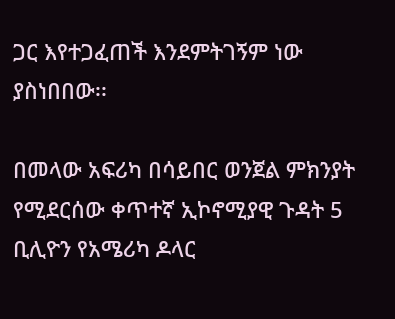ጋር እየተጋፈጠች እንደምትገኝም ነው ያስነበበው፡፡

በመላው አፍሪካ በሳይበር ወንጀል ምክንያት የሚደርሰው ቀጥተኛ ኢኮኖሚያዊ ጉዳት 5 ቢሊዮን የአሜሪካ ዶላር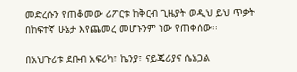መድረሱን የጠቆመው ሪፖርቱ ከቅርብ ጊዜያት ወዲህ ይህ ጥቃት በከፍተኛ ሁኔታ እየጨመረ መሆኑንም ነው የጠቀሰው፡፡

በአህጉሪቱ ደቡብ አፍሪካ፣ ኬንያ፣ ናይጄሪያና ሴኔጋል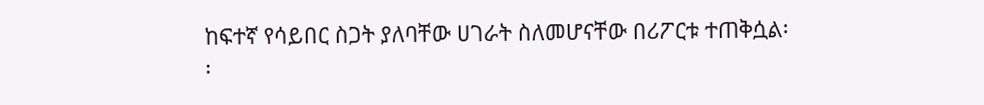ከፍተኛ የሳይበር ስጋት ያለባቸው ሀገራት ስለመሆናቸው በሪፖርቱ ተጠቅሷል፡፡